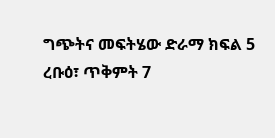ግጭትና መፍትሄው ድራማ ክፍል 5
ረቡዕ፣ ጥቅምት 7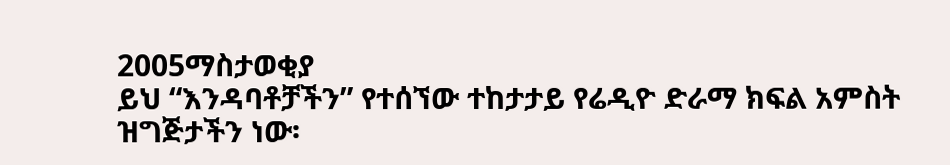2005ማስታወቂያ
ይህ “እንዳባቶቻችን” የተሰኘው ተከታታይ የሬዲዮ ድራማ ክፍል አምስት ዝግጅታችን ነው፡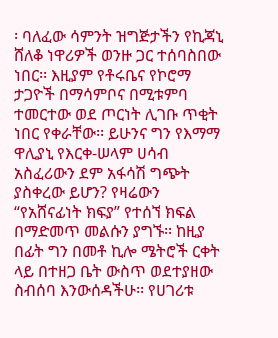፡ ባለፈው ሳምንት ዝግጅታችን የኪጃኒ ሸለቆ ነዋሪዎች ወንዙ ጋር ተሰባስበው ነበር፡፡ እዚያም የቶሩቤና የኮሮማ ታጋዮች በማሳምቦና በሚቱምባ ተመርተው ወደ ጦርነት ሊገቡ ጥቂት ነበር የቀራቸው፡፡ ይሁንና ግን የእማማ ዋሊያኒ የእርቀ-ሠላም ሀሳብ አስፈሪውን ደም አፋሳሽ ግጭት ያስቀረው ይሆን? የዛሬውን “የአሸናፊነት ክፍያ” የተሰኘ ክፍል በማድመጥ መልሱን ያግኙ፡፡ ከዚያ በፊት ግን በመቶ ኪሎ ሜትሮች ርቀት ላይ በተዘጋ ቤት ውስጥ ወደተያዘው ስብሰባ እንውሰዳችሁ፡፡ የሀገሪቱ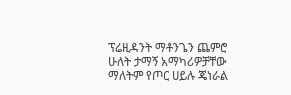ፕሬዚዳንት ማቶንጌን ጨምሮ ሁለት ታማኝ አማካሪዎቻቸው ማለትም የጦር ሀይሉ ጄነራል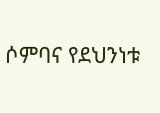ሶምባና የደህንነቱ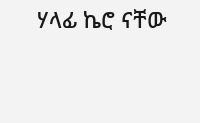ሃላፊ ኬሮ ናቸው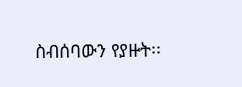ስብሰባውን የያዙት፡፡